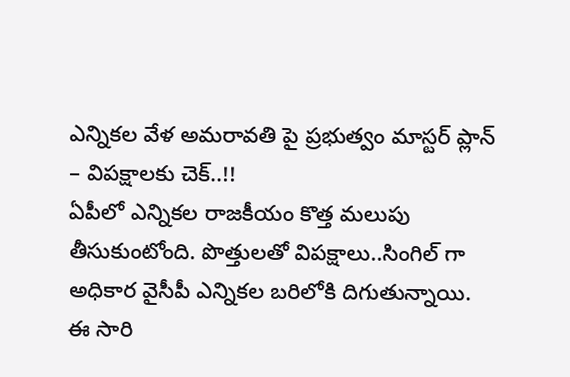ఎన్నికల వేళ అమరావతి పై ప్రభుత్వం మాస్టర్ ప్లాన్ – విపక్షాలకు చెక్..!!
ఏపీలో ఎన్నికల రాజకీయం కొత్త మలుపు తీసుకుంటోంది. పొత్తులతో విపక్షాలు..సింగిల్ గా అధికార వైసీపీ ఎన్నికల బరిలోకి దిగుతున్నాయి. ఈ సారి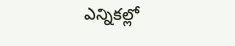ఎన్నికల్లో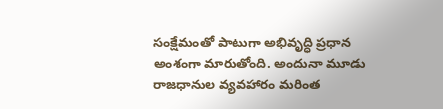సంక్షేమంతో పాటుగా అభివృద్ధి ప్రధాన అంశంగా మారుతోంది. అందునా మూడు రాజధానుల వ్యవహారం మరింత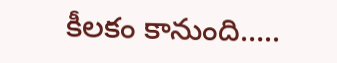కీలకం కానుంది…..